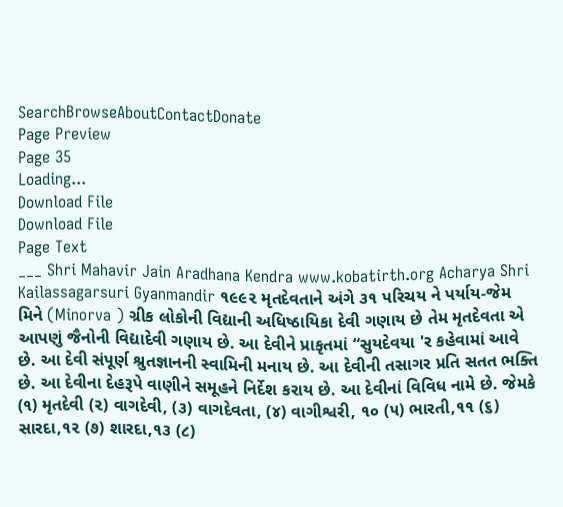SearchBrowseAboutContactDonate
Page Preview
Page 35
Loading...
Download File
Download File
Page Text
___ Shri Mahavir Jain Aradhana Kendra www.kobatirth.org Acharya Shri Kailassagarsuri Gyanmandir ૧૯૯૨ મૃતદેવતાને અંગે ૩૧ પરિચય ને પર્યાય-જેમ મિને (Minorva ) ગ્રીક લોકોની વિદ્યાની અધિષ્ઠાયિકા દેવી ગણાય છે તેમ મૃતદેવતા એ આપણું જૈનોની વિદ્યાદેવી ગણાય છે. આ દેવીને પ્રાકૃતમાં “સુયદેવયા 'ર કહેવામાં આવે છે. આ દેવી સંપૂર્ણ શ્રુતજ્ઞાનની સ્વામિની મનાય છે. આ દેવીની તસાગર પ્રતિ સતત ભક્તિ છે. આ દેવીના દેહરૂપે વાણીને સમૂહને નિર્દેશ કરાય છે. આ દેવીનાં વિવિધ નામે છે. જેમકે (૧) મૃતદેવી (૨) વાગદેવી, (૩) વાગદેવતા, (૪) વાગીશ્વરી, ૧૦ (૫) ભારતી,૧૧ (૬) સારદા,૧૨ (૭) શારદા,૧૩ (૮)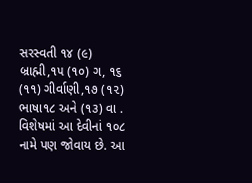સરસ્વતી ૧૪ (૯) બ્રાહ્મી,૧૫ (૧૦) ગ, ૧૬ (૧૧) ગીર્વાણી,૧૭ (૧૨) ભાષા૧૮ અને (૧૩) વા . વિશેષમાં આ દેવીનાં ૧૦૮ નામે પણ જોવાય છે. આ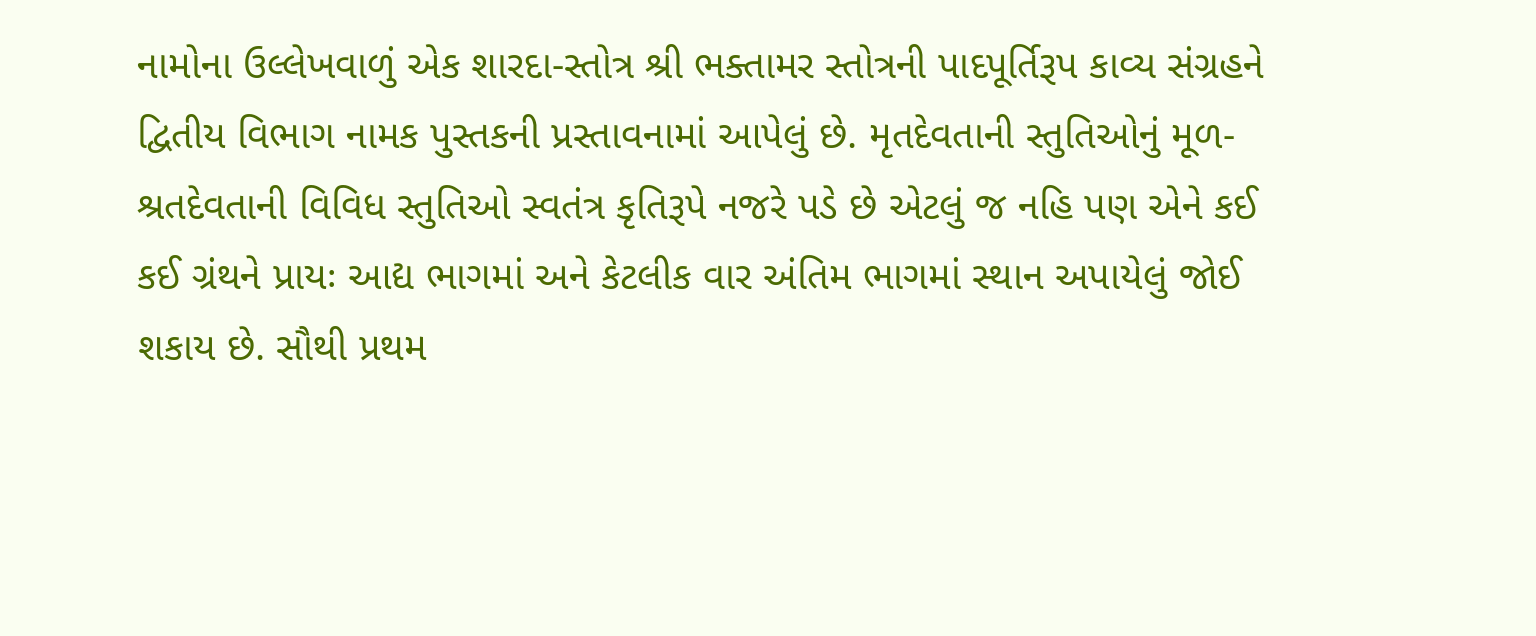નામોના ઉલ્લેખવાળું એક શારદા-સ્તોત્ર શ્રી ભક્તામર સ્તોત્રની પાદપૂર્તિરૂપ કાવ્ય સંગ્રહને દ્વિતીય વિભાગ નામક પુસ્તકની પ્રસ્તાવનામાં આપેલું છે. મૃતદેવતાની સ્તુતિઓનું મૂળ- શ્રતદેવતાની વિવિધ સ્તુતિઓ સ્વતંત્ર કૃતિરૂપે નજરે પડે છે એટલું જ નહિ પણ એને કઈ કઈ ગ્રંથને પ્રાયઃ આદ્ય ભાગમાં અને કેટલીક વાર અંતિમ ભાગમાં સ્થાન અપાયેલું જોઈ શકાય છે. સૌથી પ્રથમ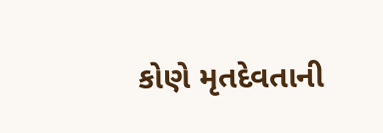કોણે મૃતદેવતાની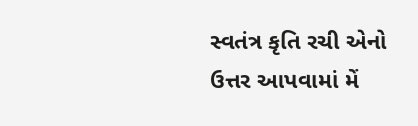સ્વતંત્ર કૃતિ રચી એનો ઉત્તર આપવામાં મેં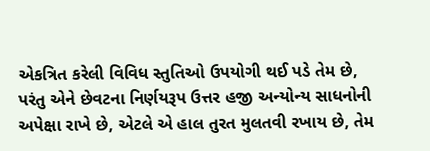એકત્રિત કરેલી વિવિધ સ્તુતિઓ ઉપયોગી થઈ પડે તેમ છે, પરંતુ એને છેવટના નિર્ણયરૂપ ઉત્તર હજી અન્યોન્ય સાધનોની અપેક્ષા રાખે છે, એટલે એ હાલ તુરત મુલતવી રખાય છે, તેમ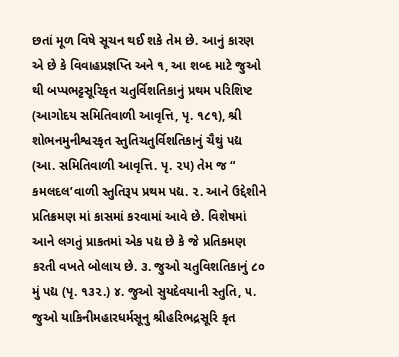છતાં મૂળ વિષે સૂચન થઈ શકે તેમ છે. આનું કારણ એ છે કે વિવાહપ્રજ્ઞપ્તિ અને ૧, આ શબ્દ માટે જુઓ થી બપ્પભટ્ટસૂરિકૃત ચતુર્વિશતિકાનું પ્રથમ પરિશિષ્ટ (આગોદય સમિતિવાળી આવૃત્તિ, પૃ. ૧૮૧), શ્રી શોભનમુનીશ્વરકૃત સ્તુતિચતુર્વિશતિકાનું ચૈથું પદ્ય (આ. સમિતિવાળી આવૃત્તિ. પૃ. ૨૫) તેમ જ “ કમલદલ’વાળી સ્તુતિરૂપ પ્રથમ પદ્ય. ૨. આને ઉદ્દેશીને પ્રતિક્રમણ માં કાસમાં કરવામાં આવે છે. વિશેષમાં આને લગતું પ્રાકતમાં એક પદ્ય છે કે જે પ્રતિકમણ કરતી વખતે બોલાય છે. ૩. જુઓ ચતુવિશતિકાનું ૮૦ મું પદ્ય (પૃ. ૧૩૨.) ૪. જુઓ સુયદેવયાની સ્તુતિ, ૫. જુઓ યાકિનીમહારધર્મસૂનુ શ્રીહરિભદ્રસૂરિ કૃત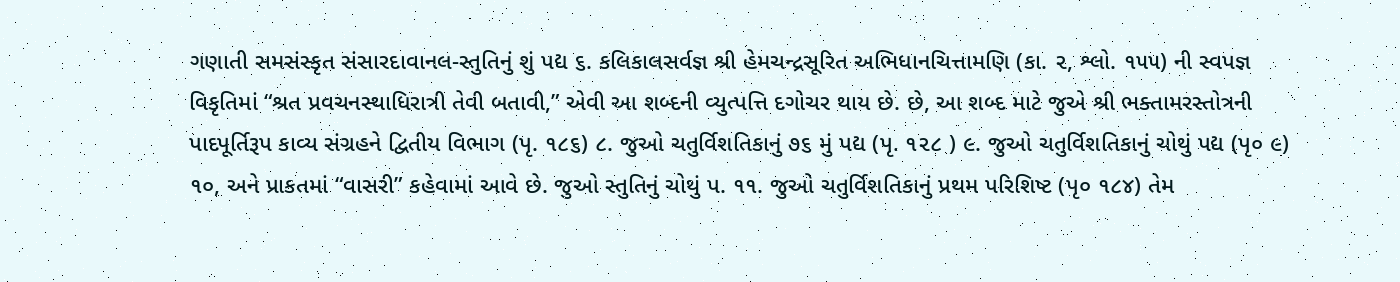ગણાતી સમસંસ્કૃત સંસારદાવાનલ-સ્તુતિનું શું પદ્ય ૬. કલિકાલસર્વજ્ઞ શ્રી હેમચન્દ્રસૂરિત અભિધાનચિત્તામણિ (કા. ૨, શ્લો. ૧૫૫) ની સ્વપજ્ઞ વિકૃતિમાં “શ્રત પ્રવચનસ્થાધિરાત્રી તેવી બતાવી,” એવી આ શબ્દની વ્યુત્પત્તિ દગોચર થાય છે. છે, આ શબ્દ માટે જુએ શ્રી ભક્તામરસ્તોત્રની પાદપૂર્તિરૂપ કાવ્ય સંગ્રહને દ્વિતીય વિભાગ (પૃ. ૧૮૬) ૮. જુઓ ચતુર્વિશતિકાનું ૭૬ મું પદ્ય (પૃ. ૧૨૮ ) ૯. જુઓ ચતુર્વિશતિકાનું ચોથું પદ્ય (પૃ૦ ૯) ૧૦, અને પ્રાકતમાં “વાસરી” કહેવામાં આવે છે. જુઓ સ્તુતિનું ચોથું પ. ૧૧. જુઓ ચતુર્વિશતિકાનું પ્રથમ પરિશિષ્ટ (પૃ૦ ૧૮૪) તેમ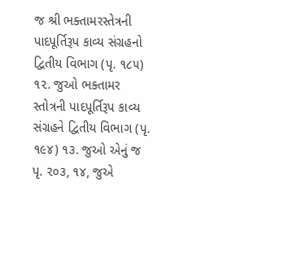જ શ્રી ભક્તામરસ્તેત્રની પાદપૂર્તિરૂપ કાવ્ય સંગ્રહનો દ્વિતીય વિભાગ (પૃ. ૧૮૫) ૧૨. જુઓ ભક્તામર સ્તોત્રની પાદપૂર્તિરૂપ કાવ્ય સંગ્રહને દ્વિતીય વિભાગ (પૃ. ૧૯૪) ૧૩. જુઓ એનું જ પૃ. ૨૦૩, ૧૪, જુએ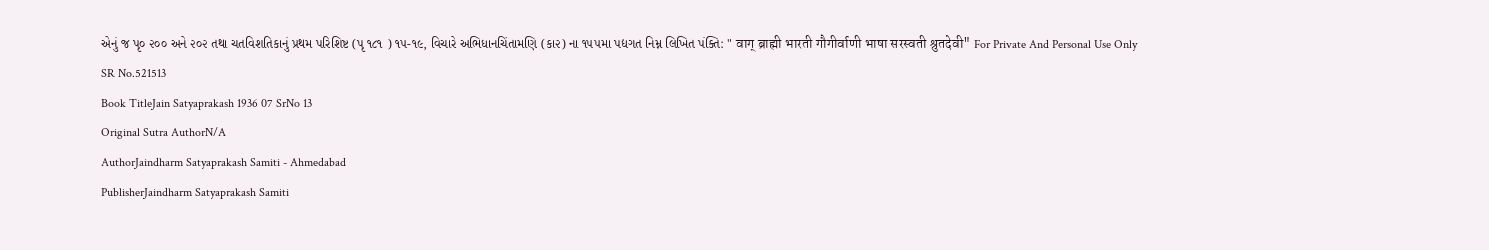એનું જ પૃ૦ ૨૦૦ અને ૨૦૨ તથા ચતવિશતિકાનું પ્રથમ પરિશિષ્ટ (પૃ ૧૮૧ ) ૧૫-૧૯, વિચારે અભિધાનચિંતામણિ (કા૨) ના ૧૫૫મા પદ્યગત નિમ્ન લિખિત પંક્તિ: " वाग् ब्राह्मी भारती गौगीर्वाणी भाषा सरस्वती श्रुतदेवी" For Private And Personal Use Only
SR No.521513
Book TitleJain Satyaprakash 1936 07 SrNo 13
Original Sutra AuthorN/A
AuthorJaindharm Satyaprakash Samiti - Ahmedabad
PublisherJaindharm Satyaprakash Samiti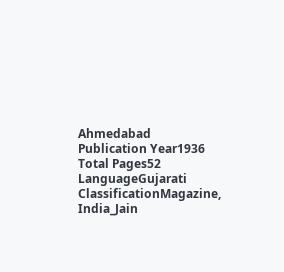Ahmedabad
Publication Year1936
Total Pages52
LanguageGujarati
ClassificationMagazine, India_Jain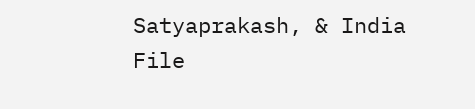Satyaprakash, & India
File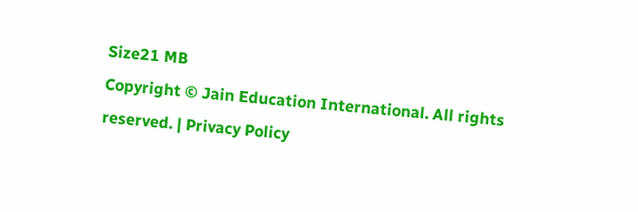Size21 MB
Copyright © Jain Education International. All rights reserved. | Privacy Policy